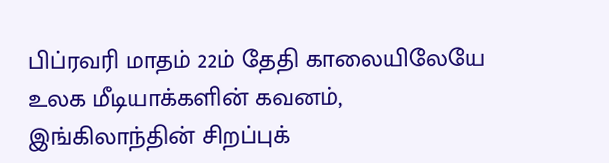பிப்ரவரி மாதம் 22ம் தேதி காலையிலேயே உலக மீடியாக்களின் கவனம், இங்கிலாந்தின் சிறப்புக்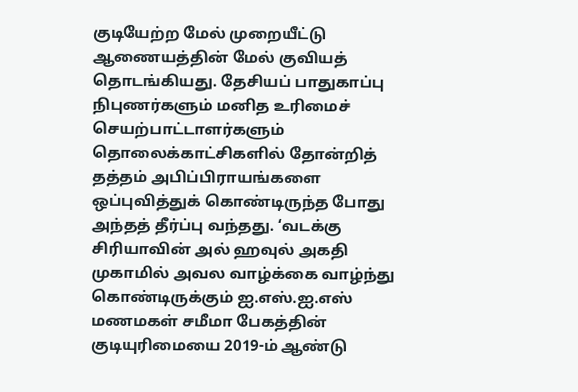குடியேற்ற மேல் முறையீட்டு ஆணையத்தின் மேல் குவியத் தொடங்கியது. தேசியப் பாதுகாப்பு நிபுணர்களும் மனித உரிமைச் செயற்பாட்டாளர்களும் தொலைக்காட்சிகளில் தோன்றித் தத்தம் அபிப்பிராயங்களை ஒப்புவித்துக் கொண்டிருந்த போது அந்தத் தீர்ப்பு வந்தது. ‘வடக்கு சிரியாவின் அல் ஹவுல் அகதி முகாமில் அவல வாழ்க்கை வாழ்ந்து கொண்டிருக்கும் ஐ.எஸ்.ஐ.எஸ் மணமகள் சமீமா பேகத்தின் குடியுரிமையை 2019-ம் ஆண்டு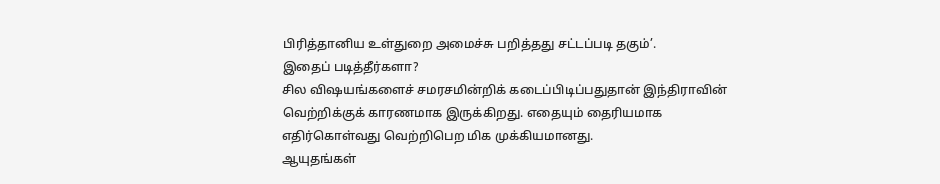பிரித்தானிய உள்துறை அமைச்சு பறித்தது சட்டப்படி தகும்’.
இதைப் படித்தீர்களா?
சில விஷயங்களைச் சமரசமின்றிக் கடைப்பிடிப்பதுதான் இந்திராவின் வெற்றிக்குக் காரணமாக இருக்கிறது. எதையும் தைரியமாக எதிர்கொள்வது வெற்றிபெற மிக முக்கியமானது.
ஆயுதங்கள்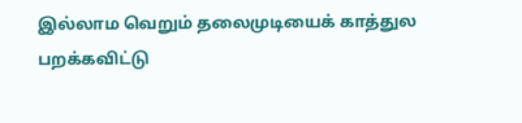இல்லாம வெறும் தலைமுடியைக் காத்துல பறக்கவிட்டு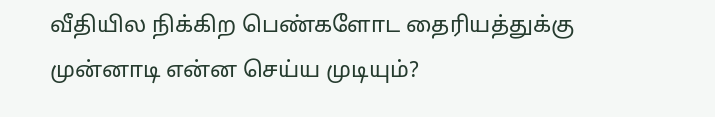வீதியில நிக்கிற பெண்களோட தைரியத்துக்கு முன்னாடி என்ன செய்ய முடியும்?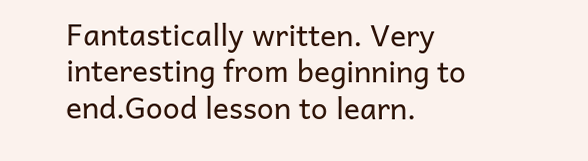Fantastically written. Very interesting from beginning to end.Good lesson to learn.